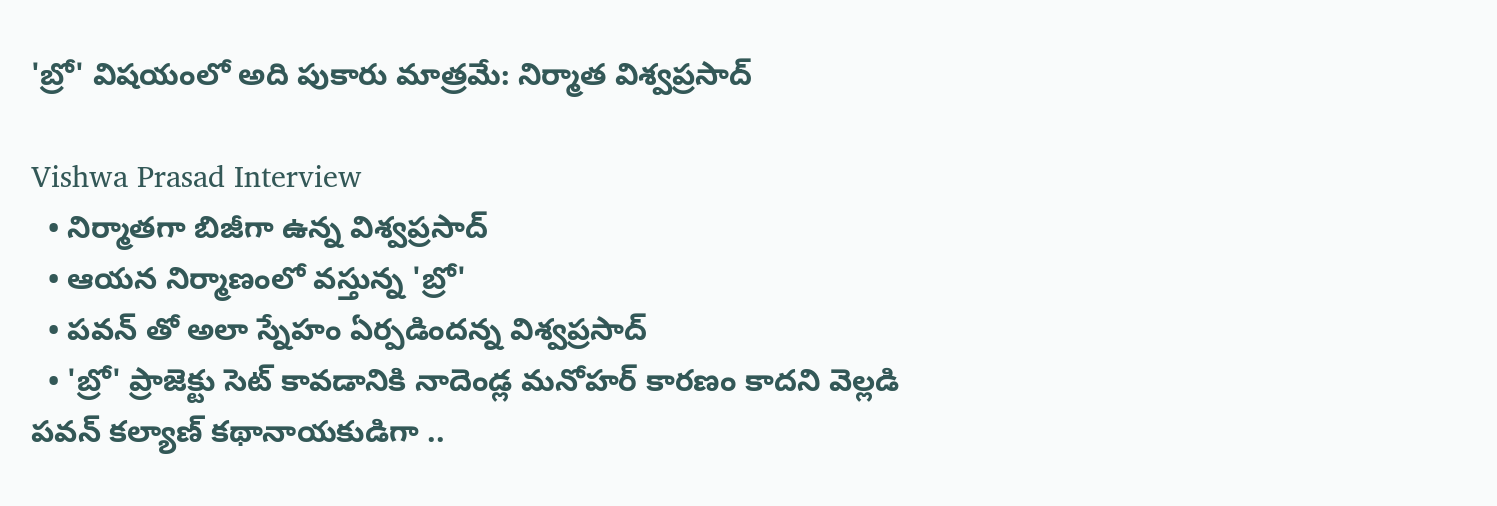'బ్రో' విషయంలో అది పుకారు మాత్రమే: నిర్మాత విశ్వప్రసాద్

Vishwa Prasad Interview
  • నిర్మాతగా బిజీగా ఉన్న విశ్వప్రసాద్
  • ఆయన నిర్మాణంలో వస్తున్న 'బ్రో'
  • పవన్ తో అలా స్నేహం ఏర్పడిందన్న విశ్వప్రసాద్
  • 'బ్రో' ప్రాజెక్టు సెట్ కావడానికి నాదెండ్ల మనోహర్ కారణం కాదని వెల్లడి
పవన్ కల్యాణ్ కథానాయకుడిగా ..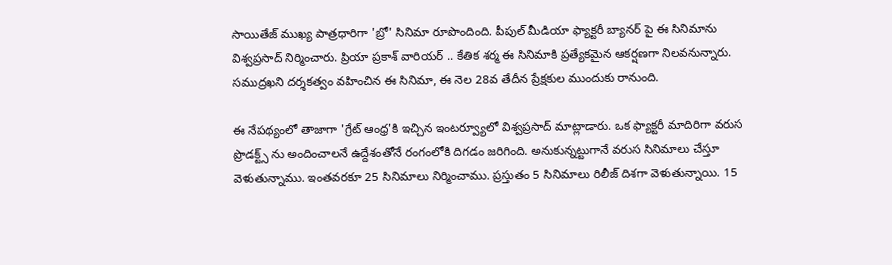సాయితేజ్ ముఖ్య పాత్రధారిగా 'బ్రో' సినిమా రూపొందింది. పీపుల్ మీడియా ఫ్యాక్టరీ బ్యానర్ పై ఈ సినిమాను విశ్వప్రసాద్ నిర్మించారు. ప్రియా ప్రకాశ్ వారియర్ .. కేతిక శర్మ ఈ సినిమాకి ప్రత్యేకమైన ఆకర్షణగా నిలవనున్నారు. సముద్రఖని దర్శకత్వం వహించిన ఈ సినిమా, ఈ నెల 28వ తేదీన ప్రేక్షకుల ముందుకు రానుంది.

ఈ నేపథ్యంలో తాజాగా 'గ్రేట్ ఆంధ్ర'కి ఇచ్చిన ఇంటర్వ్యూలో విశ్వప్రసాద్ మాట్లాడారు. ఒక ఫ్యాక్టరీ మాదిరిగా వరుస ప్రొడక్ట్స్ ను అందించాలనే ఉద్దేశంతోనే రంగంలోకి దిగడం జరిగింది. అనుకున్నట్టుగానే వరుస సినిమాలు చేస్తూ వెళుతున్నాము. ఇంతవరకూ 25 సినిమాలు నిర్మించాము. ప్రస్తుతం 5 సినిమాలు రిలీజ్ దిశగా వెళుతున్నాయి. 15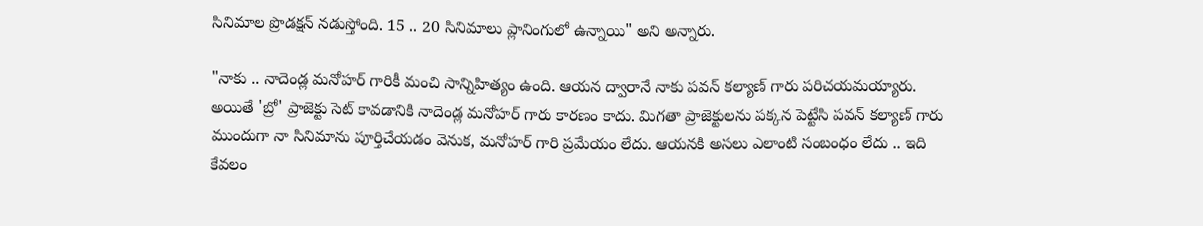సినిమాల ప్రొడక్షన్ నడుస్తోంది. 15 .. 20 సినిమాలు ప్లానింగులో ఉన్నాయి" అని అన్నారు.

"నాకు .. నాదెండ్ల మనోహర్ గారికీ మంచి సాన్నిహిత్యం ఉంది. ఆయన ద్వారానే నాకు పవన్ కల్యాణ్ గారు పరిచయమయ్యారు. అయితే 'బ్రో' ప్రాజెక్టు సెట్ కావడానికి నాదెండ్ల మనోహర్ గారు కారణం కాదు. మిగతా ప్రాజెక్టులను పక్కన పెట్టేసి పవన్ కల్యాణ్ గారు ముందుగా నా సినిమాను పూర్తిచేయడం వెనుక, మనోహర్ గారి ప్రమేయం లేదు. ఆయనకి అసలు ఎలాంటి సంబంధం లేదు .. ఇది కేవలం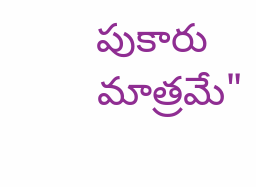పుకారు మాత్రమే"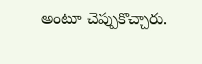అంటూ చెప్పుకొచ్చారు.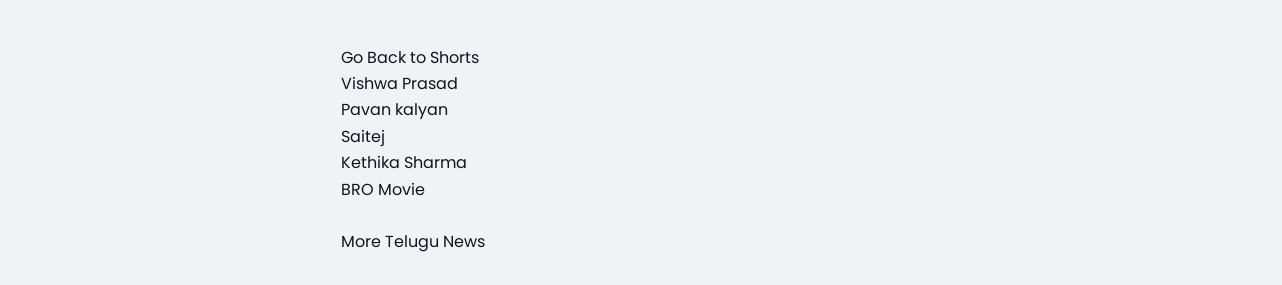Go Back to Shorts
Vishwa Prasad
Pavan kalyan
Saitej
Kethika Sharma
BRO Movie

More Telugu News